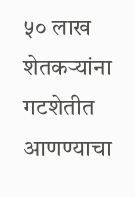५० लाख शेतकऱ्यांना गटशेतीत आणण्याचा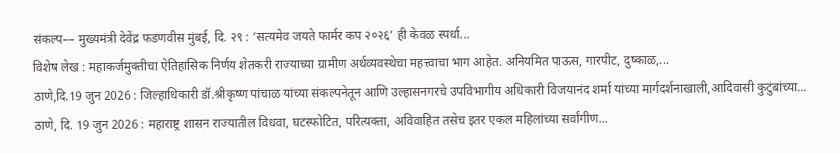संकल्प–– मुख्यमंत्री देवेंद्र फडणवीस मुंबई, दि. २९ : ‘सत्यमेव जयते फार्मर कप २०२६’ ही केवळ स्पर्धा...
विशेष लेख : महाकर्जमुक्तीचा ऐतिहासिक निर्णय शेतकरी राज्याच्या ग्रामीण अर्थव्यवस्थेचा महत्त्वाचा भाग आहेत. अनियमित पाऊस, गारपीट, दुष्काळ,...
ठाणे,दि.19 जुन 2026 : जिल्हाधिकारी डॉ.श्रीकृष्ण पांचाळ यांच्या संकल्पनेतून आणि उल्हासनगरचे उपविभागीय अधिकारी विजयानंद शर्मा यांच्या मार्गदर्शनाखाली,आदिवासी कुटुंबांच्या...
ठाणे, दि. 19 जुन 2026 : महाराष्ट्र शासन राज्यातील विधवा, घटस्फोटित, परित्यक्ता, अविवाहित तसेच इतर एकल महिलांच्या सर्वांगीण...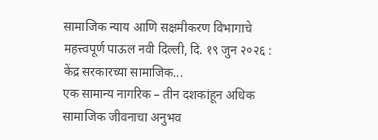सामाजिक न्याय आणि सक्षमीकरण विभागाचे महत्त्वपूर्ण पाऊल नवी दिल्ली, दि. १९ जुन २०२६ : केंद्र सरकारच्या सामाजिक...
एक सामान्य नागरिक – तीन दशकांहून अधिक सामाजिक जीवनाचा अनुभव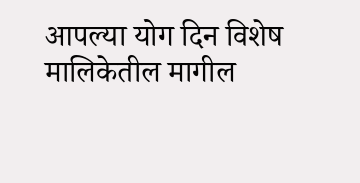आपल्या योग दिन विशेष मालिकेतील मागील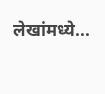लेखांमध्ये...